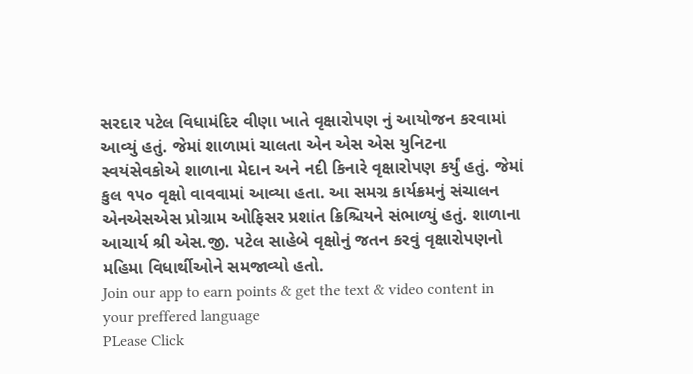સરદાર પટેલ વિધામંદિર વીણા ખાતે વૃક્ષારોપણ નું આયોજન કરવામાં આવ્યું હતું. જેમાં શાળામાં ચાલતા એન એસ એસ યુનિટના સ્વયંસેવકોએ શાળાના મેદાન અને નદી કિનારે વૃક્ષારોપણ કર્યું હતું. જેમાં કુલ ૧૫૦ વૃક્ષો વાવવામાં આવ્યા હતા. આ સમગ્ર કાર્યક્રમનું સંચાલન એનએસએસ પ્રોગ્રામ ઓફિસર પ્રશાંત ક્રિશ્ચિયને સંભાળ્યું હતું. શાળાના આચાર્ય શ્રી એસ.જી. પટેલ સાહેબે વૃક્ષોનું જતન કરવું વૃક્ષારોપણનો મહિમા વિધાર્થીઓને સમજાવ્યો હતો.
Join our app to earn points & get the text & video content in your preffered language
PLease Click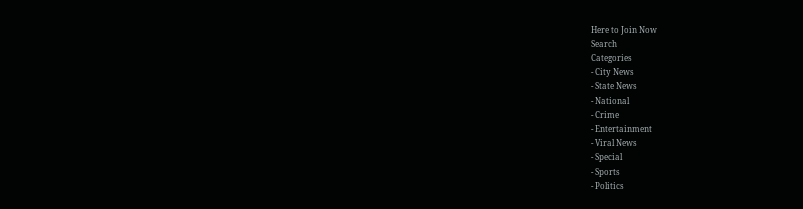Here to Join Now
Search
Categories
- City News
- State News
- National
- Crime
- Entertainment
- Viral News
- Special
- Sports
- Politics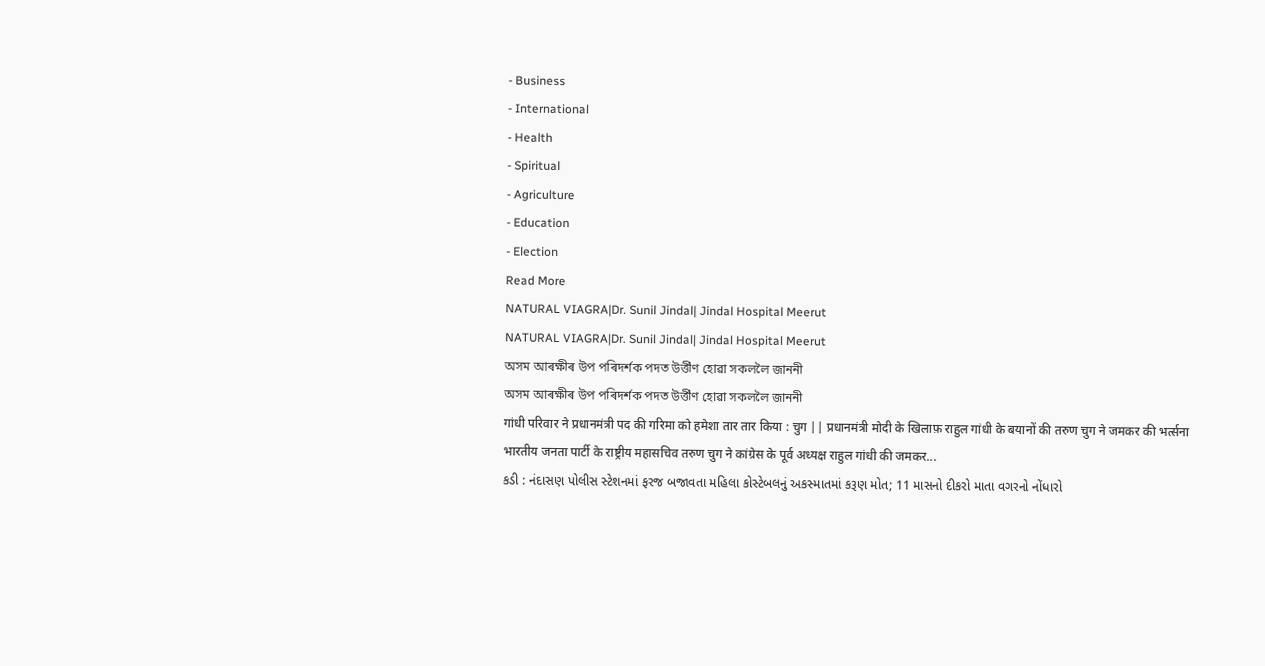- Business
- International
- Health
- Spiritual
- Agriculture
- Education
- Election
Read More
NATURAL VIAGRA|Dr. Sunil Jindal| Jindal Hospital Meerut
NATURAL VIAGRA|Dr. Sunil Jindal| Jindal Hospital Meerut
অসম আৰক্ষীৰ উপ পৰিদৰ্শক পদত উৰ্ত্তীণ হোৱা সকললৈ জাননী
অসম আৰক্ষীৰ উপ পৰিদৰ্শক পদত উৰ্ত্তীণ হোৱা সকললৈ জাননী
गांधी परिवार ने प्रधानमंत्री पद की गरिमा को हमेशा तार तार किया : चुग || प्रधानमंत्री मोदी के खिलाफ़ राहुल गांधी के बयानों की तरुण चुग ने जमकर की भर्त्सना
भारतीय जनता पार्टी के राष्ट्रीय महासचिव तरुण चुग ने कांग्रेस के पूर्व अध्यक्ष राहुल गांधी की जमकर...
કડી : નંદાસણ પોલીસ સ્ટેશનમાં ફરજ બજાવતા મહિલા કોસ્ટેબલનું અકસ્માતમાં કરૂણ મોત; 11 માસનો દીકરો માતા વગરનો નોંધારો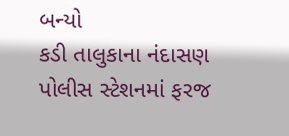બન્યો
કડી તાલુકાના નંદાસણ પોલીસ સ્ટેશનમાં ફરજ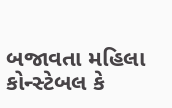બજાવતા મહિલા કોન્સ્ટેબલ કે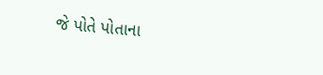જે પોતે પોતાના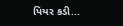પિયર કડી...